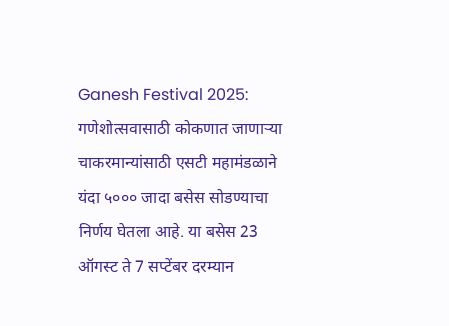Ganesh Festival 2025: गणेशोत्सवासाठी कोकणात जाणाऱ्या चाकरमान्यांसाठी एसटी महामंडळाने यंदा ५००० जादा बसेस सोडण्याचा निर्णय घेतला आहे. या बसेस 23 ऑगस्ट ते 7 सप्टेंबर दरम्यान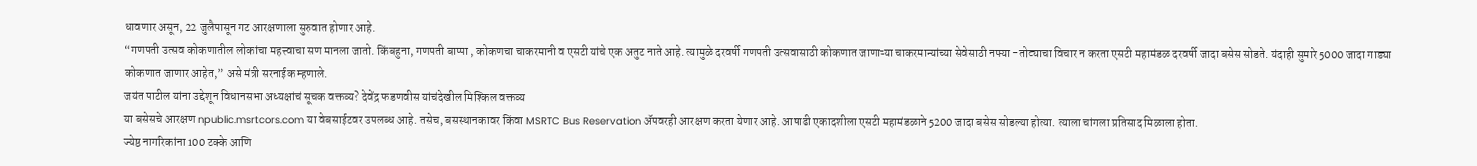धावणार असून, 22 जुलैपासून गट आरक्षणाला सुरुवात होणार आहे.
“गणपती उत्सव कोकणातील लोकांचा महत्त्वाचा सण मानला जातो. किंबहुना, गणपती बाप्पा , कोकणचा चाकरमानी व एसटी यांचे एक अतुट नाते आहे. त्यामुळे दरवर्षी गणपती उत्सवासाठी कोकणात जाणाऱ्या चाकरमान्यांच्या सेवेसाठी नफ्या -तोट्याचा विचार न करता एसटी महामंडळ दरवर्षी जादा बसेस सोडते. यंदाही सुमारे 5000 जादा गाड्या कोकणात जाणार आहेत,” असे मंत्री सरनाईक म्हणाले.
जयंत पाटील यांना उद्देशून विधानसभा अध्यक्षांचं सूचक वक्तव्य? देवेंद्र फडणवीस यांचंदेखील मिश्किल वक्तव्य
या बसेसचे आरक्षण npublic.msrtcors.com या वेबसाईटवर उपलब्ध आहे. तसेच, बसस्थानकावर किंवा MSRTC Bus Reservation ॲपवरही आरक्षण करता येणार आहे. आषाढी एकादशीला एसटी महामंडळाने 5200 जादा बसेस सोडल्या होत्या. त्याला चांगला प्रतिसाद मिळाला होता.
ज्येष्ठ नागरिकांना 100 टक्के आणि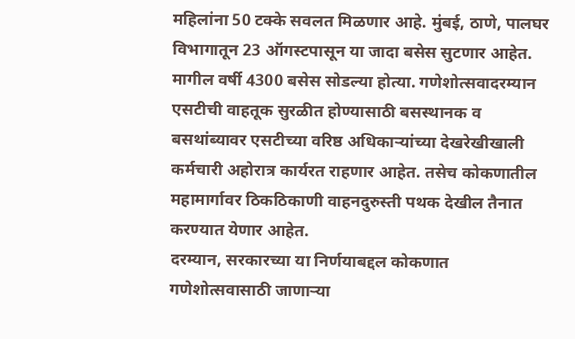महिलांना 50 टक्के सवलत मिळणार आहे. मुंबई, ठाणे, पालघर विभागातून 23 ऑगस्टपासून या जादा बसेस सुटणार आहेत. मागील वर्षी 4300 बसेस सोडल्या होत्या. गणेशोत्सवादरम्यान एसटीची वाहतूक सुरळीत होण्यासाठी बसस्थानक व बसथांब्यावर एसटीच्या वरिष्ठ अधिकाऱ्यांच्या देखरेखीखाली कर्मचारी अहोरात्र कार्यरत राहणार आहेत. तसेच कोकणातील महामार्गावर ठिकठिकाणी वाहनदुरुस्ती पथक देखील तैनात करण्यात येणार आहेत.
दरम्यान, सरकारच्या या निर्णयाबद्दल कोकणात गणेशोत्सवासाठी जाणाऱ्या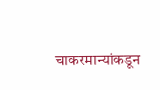चाकरमान्यांकडून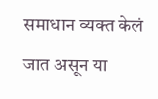समाधान व्यक्त केलं जात असून या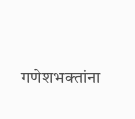गणेशभक्तांना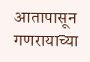आतापासून गणरायाच्या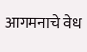आगमनाचे वेध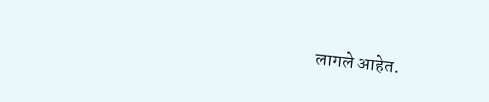लागले आहेत.